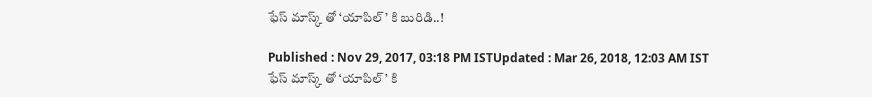ఫేస్ మాస్క్ తో ‘యాపిల్’ కి బురిడి..!

Published : Nov 29, 2017, 03:18 PM ISTUpdated : Mar 26, 2018, 12:03 AM IST
ఫేస్ మాస్క్ తో ‘యాపిల్’ కి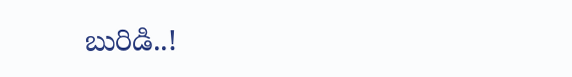బురిడి..!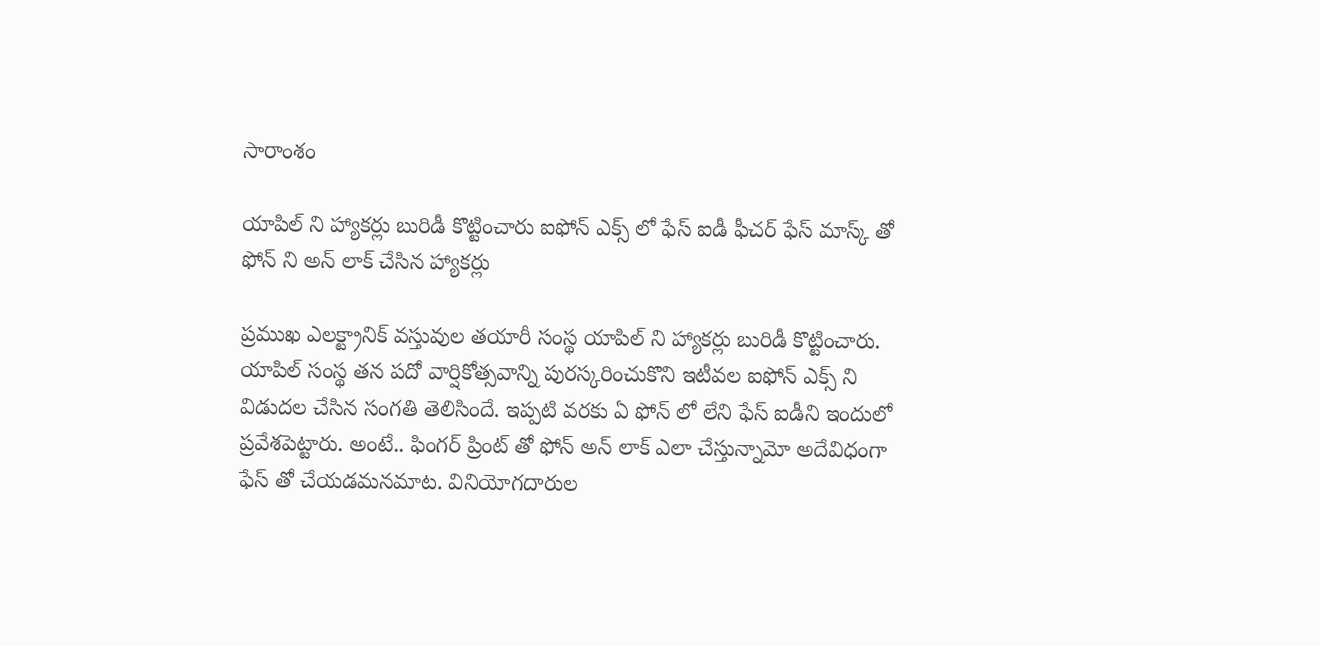సారాంశం

యాపిల్ ని హ్యాకర్లు బురిడీ కొట్టించారు ఐఫోన్ ఎక్స్ లో ఫేస్ ఐడీ ఫీచర్ ఫేస్ మాస్క్ తో ఫోన్ ని అన్ లాక్ చేసిన హ్యాకర్లు

ప్రముఖ ఎలక్ట్రానిక్ వస్తువుల తయారీ సంస్థ యాపిల్ ని హ్యాకర్లు బురిడీ కొట్టించారు. యాపిల్ సంస్థ తన పదో వార్షికోత్సవాన్ని పురస్కరించుకొని ఇటీవల ఐఫోన్ ఎక్స్ ని విడుదల చేసిన సంగతి తెలిసిందే. ఇప్పటి వరకు ఏ ఫోన్ లో లేని ఫేస్ ఐడీని ఇందులో ప్రవేశపెట్టారు. అంటే.. ఫింగర్ ప్రింట్ తో ఫోన్ అన్ లాక్ ఎలా చేస్తున్నామో అదేవిధంగా ఫేస్ తో చేయడమనమాట. వినియోగదారుల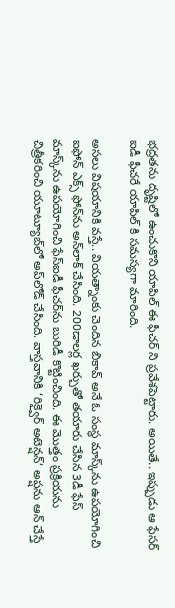భద్రతను దృష్టిలో ఉంచుకొని యాపిల్ ఈ ఫీచర్ ని ప్రవేశపెట్టారు. అయితే.. ఇప్పుడు ఆ ఫేసర్ ఐడీ ఫీచరే యాపిల్ కి సమస్యగా మారింది.

అసలు విషయానికి వస్తే.. వియత్నాంకు చెందిన బికావ్‌ అనే ఓ సంస్థ మాస్క్‌ను ఉపయోగించి ఐఫోన్‌ ఎక్స్‌ ఫోన్‌ను అన్‌లాక్‌ చేసింది. 200డాలర్ల ఖర్చుతో తయారు చేసిన 3డీ ఫేస్‌ మాస్క్‌ను ఉపయోగించి ఫేస్‌ఐడీ ఫీచర్‌ను బురిడీ కొట్టించింది. ఈ మొత్తం ప్రక్రియను చిత్రీకరించి యూట్యూబ్‌లో అప్‌లోడ్‌ చేసింది. వాస్తవానికి ‘రిక్వైర్‌ అటెన్షన్‌’ అప్షను ఆన్‌ చేస్తే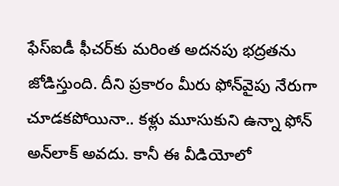ఫేస్‌ఐడీ ఫీచర్‌కు మరింత అదనపు భద్రతను జోడిస్తుంది. దీని ప్రకారం మీరు ఫోన్‌వైపు నేరుగా చూడకపోయినా.. కళ్లు మూసుకుని ఉన్నా ఫోన్‌ అన్‌లాక్‌ అవదు. కానీ ఈ వీడియోలో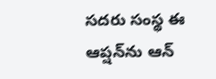సదరు సంస్థ ఈ ఆప్షన్‌ను ఆన్‌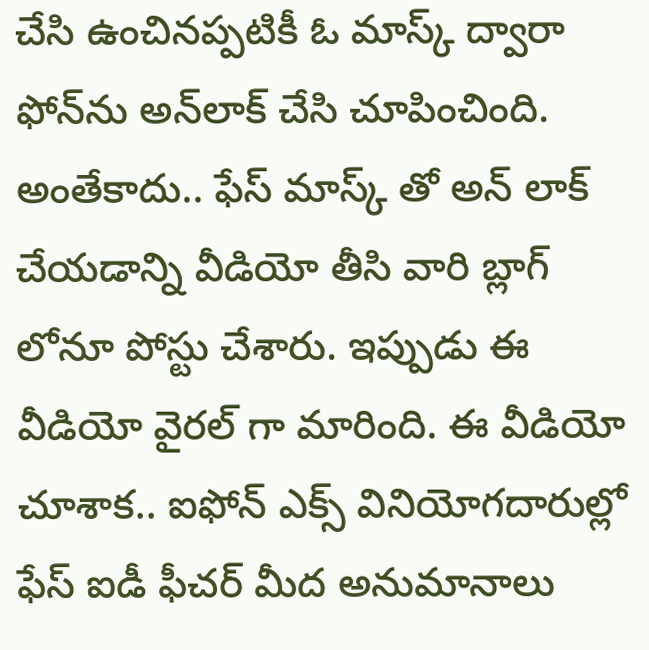చేసి ఉంచినప్పటికీ ఓ మాస్క్‌ ద్వారా ఫోన్‌ను అన్‌లాక్‌ చేసి చూపించింది. అంతేకాదు.. ఫేస్ మాస్క్ తో అన్ లాక్ చేయడాన్ని వీడియో తీసి వారి బ్లాగ్ లోనూ పోస్టు చేశారు. ఇప్పుడు ఈ వీడియో వైరల్ గా మారింది. ఈ వీడియో చూశాక.. ఐఫోన్ ఎక్స్ వినియోగదారుల్లో ఫేస్ ఐడీ ఫీచర్ మీద అనుమానాలు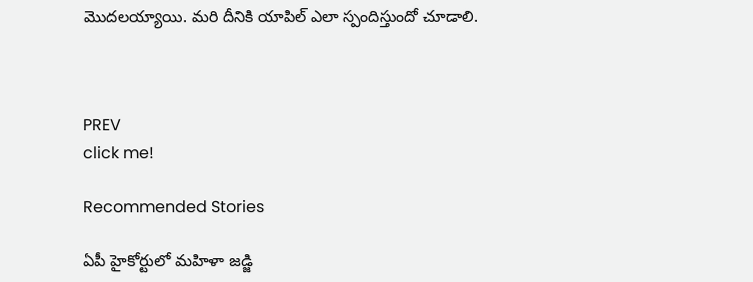మొదలయ్యాయి. మరి దీనికి యాపిల్ ఎలా స్పందిస్తుందో చూడాలి.



PREV
click me!

Recommended Stories

ఏపీ హైకోర్టులో మహిళా జడ్జి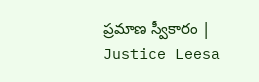ప్రమాణ స్వీకారం | Justice Leesa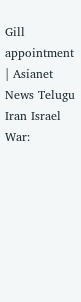Gill appointment | Asianet News Telugu
Iran Israel War: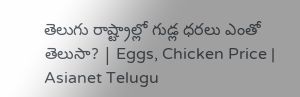తెలుగు రాష్ట్రాల్లో గుడ్ల ధరలు ఎంతో తెలుసా? | Eggs, Chicken Price | Asianet Telugu